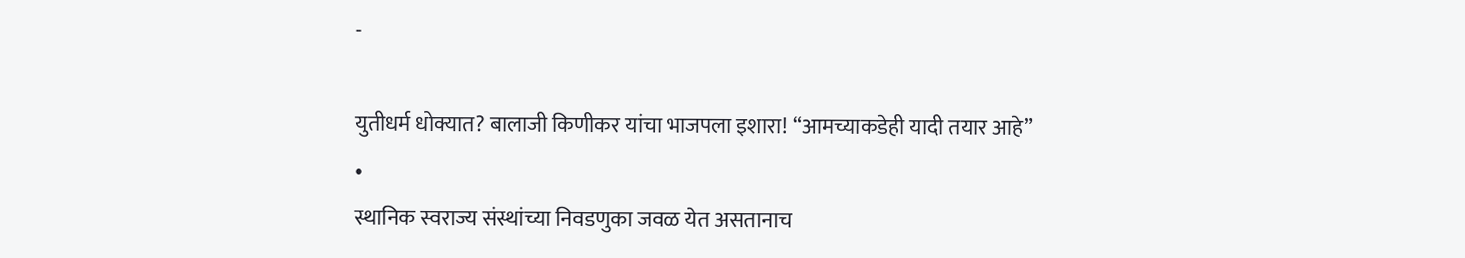-

युतीधर्म धोक्यात? बालाजी किणीकर यांचा भाजपला इशारा! “आमच्याकडेही यादी तयार आहे”
•
स्थानिक स्वराज्य संस्थांच्या निवडणुका जवळ येत असतानाच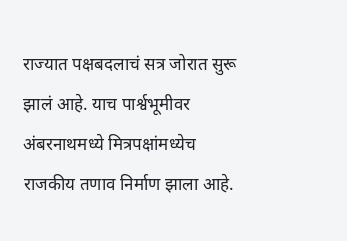राज्यात पक्षबदलाचं सत्र जोरात सुरू झालं आहे. याच पार्श्वभूमीवर अंबरनाथमध्ये मित्रपक्षांमध्येच राजकीय तणाव निर्माण झाला आहे.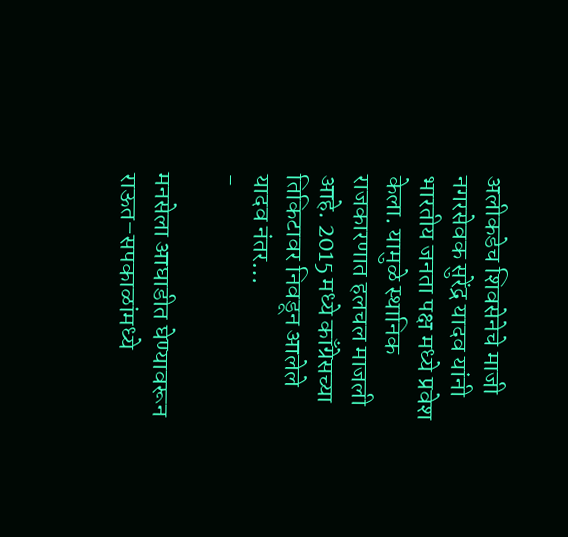अलीकडेच शिवसेनेचे माजी नगरसेवक सुरेंद्र यादव यांनी भारतीय जनता पक्ष मध्ये प्रवेश केला. यामुळे स्थानिक राजकारणात हलचल माजली आहे. 2015 मध्ये काँग्रेसच्या तिकिटावर निवडून आलेले यादव नंतर…
-

मनसेला आघाडीत घेण्यावरून राऊत–सपकाळांमध्ये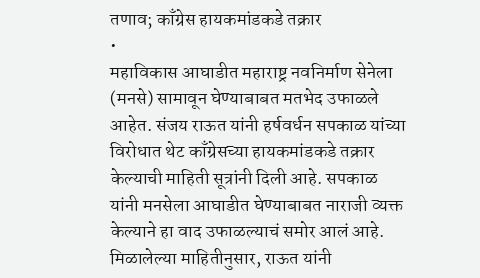तणाव; काँग्रेस हायकमांडकडे तक्रार
•
महाविकास आघाडीत महाराष्ट्र नवनिर्माण सेनेला (मनसे) सामावून घेण्याबाबत मतभेद उफाळले आहेत. संजय राऊत यांनी हर्षवर्धन सपकाळ यांच्या विरोधात थेट काँग्रेसच्या हायकमांडकडे तक्रार केल्याची माहिती सूत्रांनी दिली आहे. सपकाळ यांनी मनसेला आघाडीत घेण्याबाबत नाराजी व्यक्त केल्याने हा वाद उफाळल्याचं समोर आलं आहे. मिळालेल्या माहितीनुसार, राऊत यांनी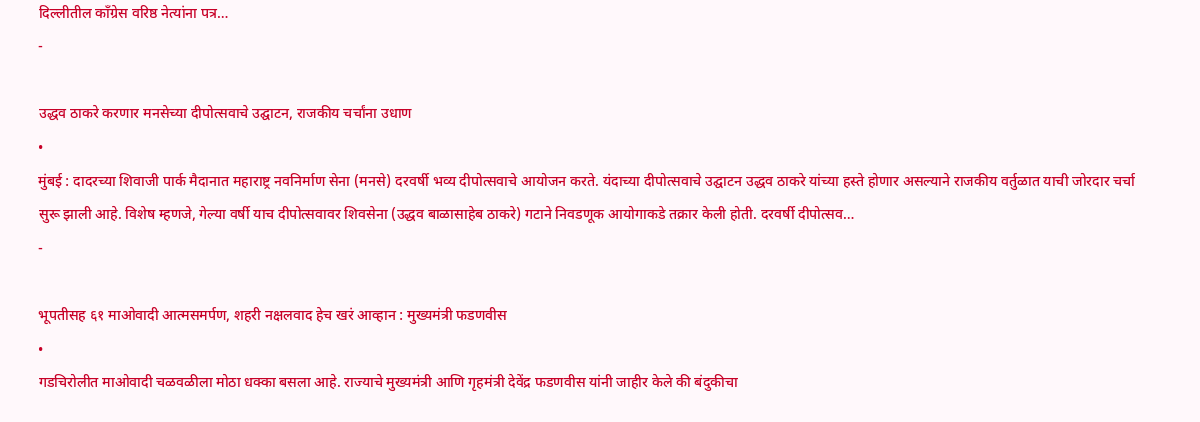दिल्लीतील काँग्रेस वरिष्ठ नेत्यांना पत्र…
-

उद्धव ठाकरे करणार मनसेच्या दीपोत्सवाचे उद्घाटन, राजकीय चर्चांना उधाण
•
मुंबई : दादरच्या शिवाजी पार्क मैदानात महाराष्ट्र नवनिर्माण सेना (मनसे) दरवर्षी भव्य दीपोत्सवाचे आयोजन करते. यंदाच्या दीपोत्सवाचे उद्घाटन उद्धव ठाकरे यांच्या हस्ते होणार असल्याने राजकीय वर्तुळात याची जोरदार चर्चा सुरू झाली आहे. विशेष म्हणजे, गेल्या वर्षी याच दीपोत्सवावर शिवसेना (उद्धव बाळासाहेब ठाकरे) गटाने निवडणूक आयोगाकडे तक्रार केली होती. दरवर्षी दीपोत्सव…
-

भूपतीसह ६१ माओवादी आत्मसमर्पण, शहरी नक्षलवाद हेच खरं आव्हान : मुख्यमंत्री फडणवीस
•
गडचिरोलीत माओवादी चळवळीला मोठा धक्का बसला आहे. राज्याचे मुख्यमंत्री आणि गृहमंत्री देवेंद्र फडणवीस यांनी जाहीर केले की बंदुकीचा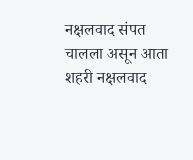नक्षलवाद संपत चालला असून आता शहरी नक्षलवाद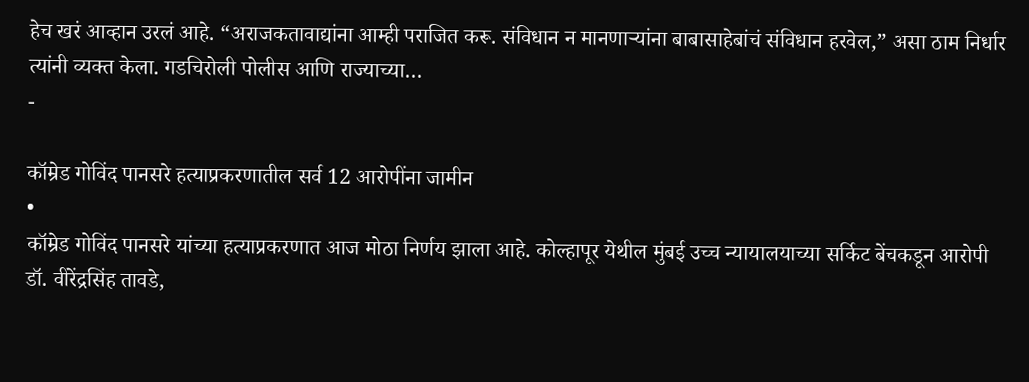हेच खरं आव्हान उरलं आहे. “अराजकतावाद्यांना आम्ही पराजित करू. संविधान न मानणाऱ्यांना बाबासाहेबांचं संविधान हरवेल,” असा ठाम निर्धार त्यांनी व्यक्त केला. गडचिरोली पोलीस आणि राज्याच्या…
-

कॉम्रेड गोविंद पानसरे हत्याप्रकरणातील सर्व 12 आरोपींना जामीन
•
कॉम्रेड गोविंद पानसरे यांच्या हत्याप्रकरणात आज मोठा निर्णय झाला आहे. कोल्हापूर येथील मुंबई उच्च न्यायालयाच्या सर्किट बेंचकडून आरोपी डॉ. वीरेंद्रसिंह तावडे,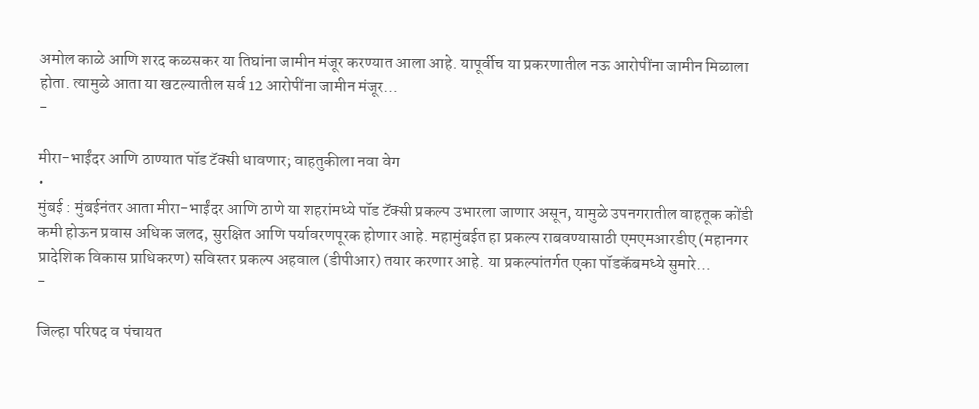अमोल काळे आणि शरद कळसकर या तिघांना जामीन मंजूर करण्यात आला आहे. यापूर्वीच या प्रकरणातील नऊ आरोपींना जामीन मिळाला होता. त्यामुळे आता या खटल्यातील सर्व 12 आरोपींना जामीन मंजूर…
-

मीरा-भाईंदर आणि ठाण्यात पॉड टॅक्सी धावणार; वाहतुकीला नवा वेग
•
मुंबई : मुंबईनंतर आता मीरा-भाईंदर आणि ठाणे या शहरांमध्ये पॉड टॅक्सी प्रकल्प उभारला जाणार असून, यामुळे उपनगरातील वाहतूक कोंडी कमी होऊन प्रवास अधिक जलद, सुरक्षित आणि पर्यावरणपूरक होणार आहे. महामुंबईत हा प्रकल्प राबवण्यासाठी एमएमआरडीए (महानगर प्रादेशिक विकास प्राधिकरण) सविस्तर प्रकल्प अहवाल (डीपीआर) तयार करणार आहे. या प्रकल्पांतर्गत एका पॉडकॅबमध्ये सुमारे…
-

जिल्हा परिषद व पंचायत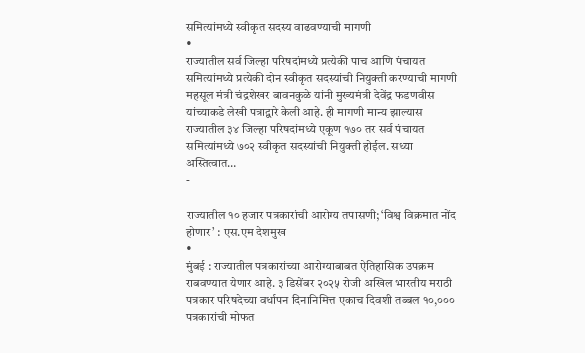समित्यांमध्ये स्वीकृत सदस्य वाढवण्याची मागणी
•
राज्यातील सर्व जिल्हा परिषदांमध्ये प्रत्येकी पाच आणि पंचायत समित्यांमध्ये प्रत्येकी दोन स्वीकृत सदस्यांची नियुक्ती करण्याची मागणी महसूल मंत्री चंद्रशेखर बावनकुळे यांनी मुख्यमंत्री देवेंद्र फडणवीस यांच्याकडे लेखी पत्राद्वारे केली आहे. ही मागणी मान्य झाल्यास राज्यातील ३४ जिल्हा परिषदांमध्ये एकूण १७० तर सर्व पंचायत समित्यांमध्ये ७०२ स्वीकृत सदस्यांची नियुक्ती होईल. सध्या अस्तित्वात…
-

राज्यातील १० हजार पत्रकारांची आरोग्य तपासणी; ‘विश्व विक्रमात नोंद होणार’ : एस.एम देशमुख
•
मुंबई : राज्यातील पत्रकारांच्या आरोग्याबाबत ऐतिहासिक उपक्रम राबवण्यात येणार आहे. ३ डिसेंबर २०२५ रोजी अखिल भारतीय मराठी पत्रकार परिषदेच्या वर्धापन दिनानिमित्त एकाच दिवशी तब्बल १०,००० पत्रकारांची मोफत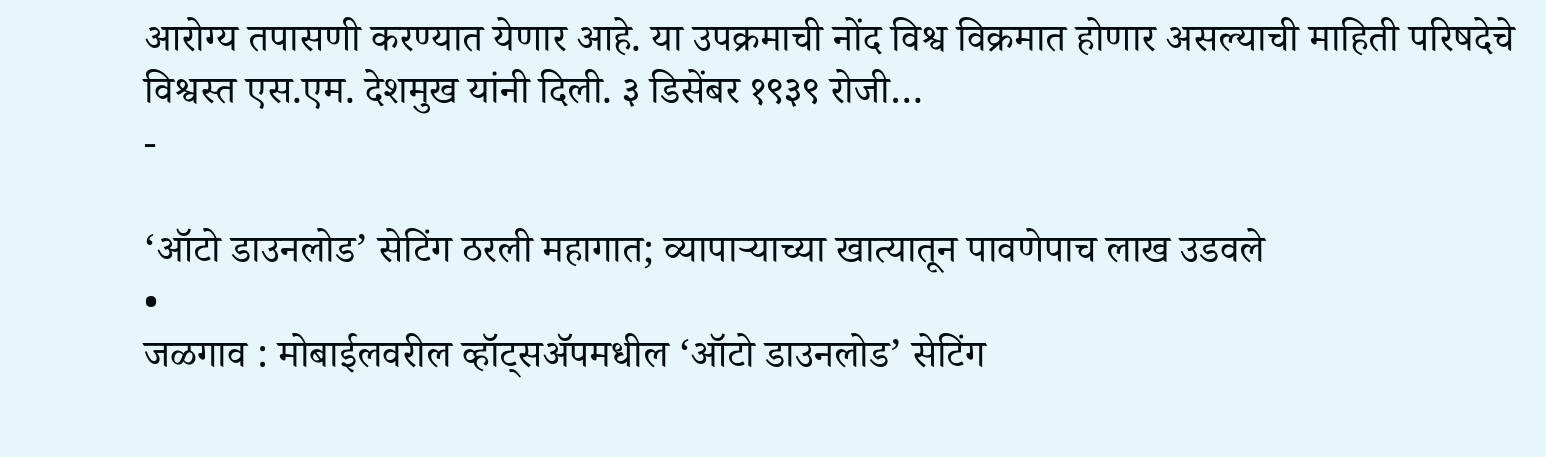आरोग्य तपासणी करण्यात येणार आहे. या उपक्रमाची नोंद विश्व विक्रमात होणार असल्याची माहिती परिषदेचे विश्वस्त एस.एम. देशमुख यांनी दिली. ३ डिसेंबर १९३९ रोजी…
-

‘ऑटो डाउनलोड’ सेटिंग ठरली महागात; व्यापाऱ्याच्या खात्यातून पावणेपाच लाख उडवले
•
जळगाव : मोबाईलवरील व्हॉट्सॲपमधील ‘ऑटो डाउनलोड’ सेटिंग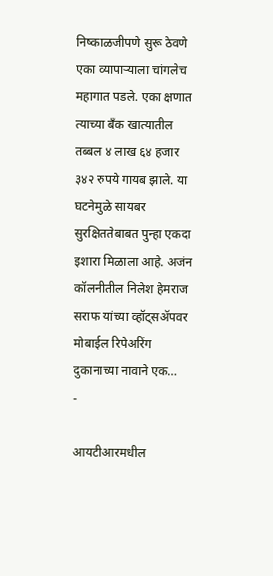निष्काळजीपणे सुरू ठेवणे एका व्यापाऱ्याला चांगलेच महागात पडले. एका क्षणात त्याच्या बँक खात्यातील तब्बल ४ लाख ६४ हजार ३४२ रुपये गायब झाले. या घटनेमुळे सायबर सुरक्षिततेबाबत पुन्हा एकदा इशारा मिळाला आहे. अजंन कॉलनीतील निलेश हेमराज सराफ यांच्या व्हॉट्सॲपवर मोबाईल रिपेअरिंग दुकानाच्या नावाने एक…
-

आयटीआरमधील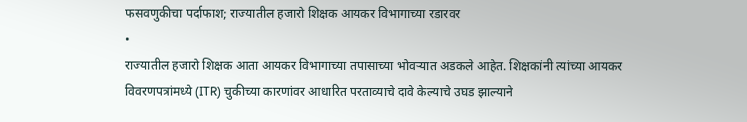फसवणुकीचा पर्दाफाश; राज्यातील हजारो शिक्षक आयकर विभागाच्या रडारवर
•
राज्यातील हजारो शिक्षक आता आयकर विभागाच्या तपासाच्या भोवऱ्यात अडकले आहेत. शिक्षकांनी त्यांच्या आयकर विवरणपत्रांमध्ये (ITR) चुकीच्या कारणांवर आधारित परताव्याचे दावे केल्याचे उघड झाल्याने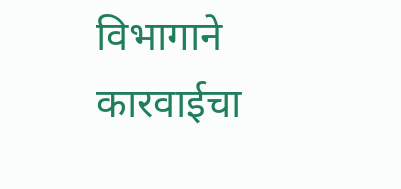विभागाने कारवाईचा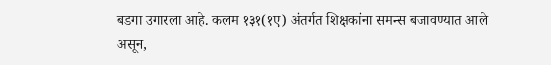बडगा उगारला आहे. कलम १३१(१ए) अंतर्गत शिक्षकांना समन्स बजावण्यात आले असून,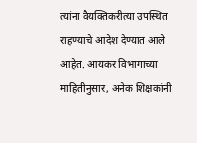त्यांना वैयक्तिकरीत्या उपस्थित राहण्याचे आदेश देण्यात आले आहेत. आयकर विभागाच्या माहितीनुसार, अनेक शिक्षकांनी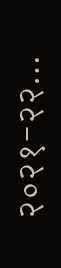२०२१-२२…